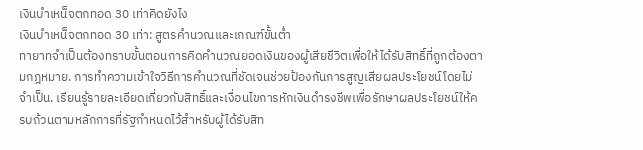เงินบําเหน็จตกทอด 30 เท่าคิดยังไง
เงินบำเหน็จตกทอด 30 เท่า: สูตรคำนวณและเกณฑ์ขั้นต่ำ
ทายาทจำเป็นต้องทราบขั้นตอนการคิดคำนวณยอดเงินของผู้เสียชีวิตเพื่อให้ได้รับสิทธิ์ที่ถูกต้องตามกฎหมาย. การทำความเข้าใจวิธีการคำนวณที่ชัดเจนช่วยป้องกันการสูญเสียผลประโยชน์โดยไม่จำเป็น. เรียนรู้รายละเอียดเกี่ยวกับสิทธิ์และเงื่อนไขการหักเงินดำรงชีพเพื่อรักษาผลประโยชน์ให้ครบถ้วนตามหลักการที่รัฐกำหนดไว้สำหรับผู้ได้รับสิท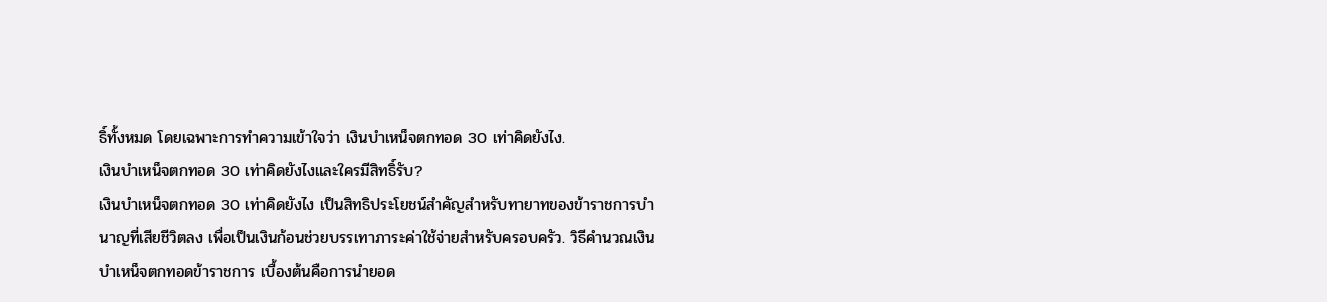ธิ์ทั้งหมด โดยเฉพาะการทำความเข้าใจว่า เงินบำเหน็จตกทอด 30 เท่าคิดยังไง.
เงินบำเหน็จตกทอด 30 เท่าคิดยังไงและใครมีสิทธิ์รับ?
เงินบำเหน็จตกทอด 30 เท่าคิดยังไง เป็นสิทธิประโยชน์สำคัญสำหรับทายาทของข้าราชการบำนาญที่เสียชีวิตลง เพื่อเป็นเงินก้อนช่วยบรรเทาภาระค่าใช้จ่ายสำหรับครอบครัว. วิธีคำนวณเงินบำเหน็จตกทอดข้าราชการ เบื้องต้นคือการนำยอด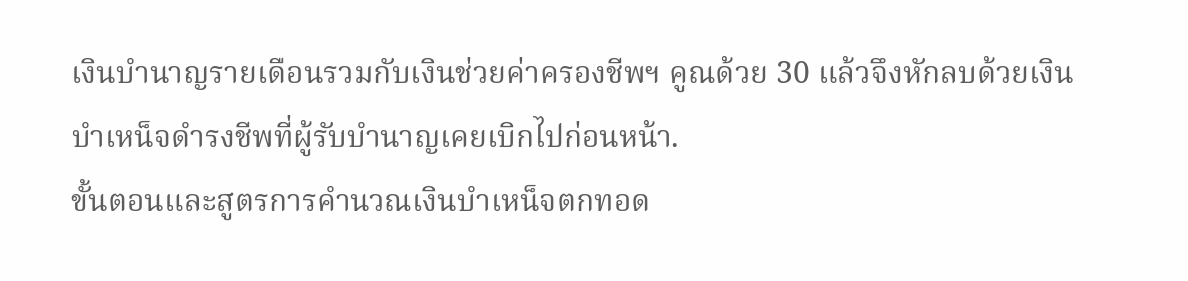เงินบำนาญรายเดือนรวมกับเงินช่วยค่าครองชีพฯ คูณด้วย 30 แล้วจึงหักลบด้วยเงินบำเหน็จดำรงชีพที่ผู้รับบำนาญเคยเบิกไปก่อนหน้า.
ขั้นตอนและสูตรการคำนวณเงินบำเหน็จตกทอด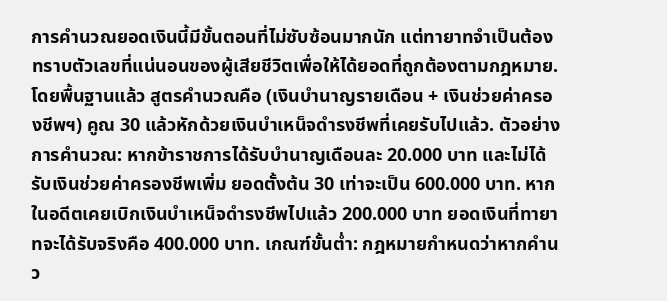การคำนวณยอดเงินนี้มีขั้นตอนที่ไม่ซับซ้อนมากนัก แต่ทายาทจำเป็นต้องทราบตัวเลขที่แน่นอนของผู้เสียชีวิตเพื่อให้ได้ยอดที่ถูกต้องตามกฎหมาย. โดยพื้นฐานแล้ว สูตรคำนวณคือ (เงินบำนาญรายเดือน + เงินช่วยค่าครองชีพฯ) คูณ 30 แล้วหักด้วยเงินบำเหน็จดำรงชีพที่เคยรับไปแล้ว. ตัวอย่างการคำนวณ: หากข้าราชการได้รับบำนาญเดือนละ 20.000 บาท และไม่ได้รับเงินช่วยค่าครองชีพเพิ่ม ยอดตั้งต้น 30 เท่าจะเป็น 600.000 บาท. หากในอดีตเคยเบิกเงินบำเหน็จดำรงชีพไปแล้ว 200.000 บาท ยอดเงินที่ทายาทจะได้รับจริงคือ 400.000 บาท. เกณฑ์ขั้นต่ำ: กฎหมายกำหนดว่าหากคำนว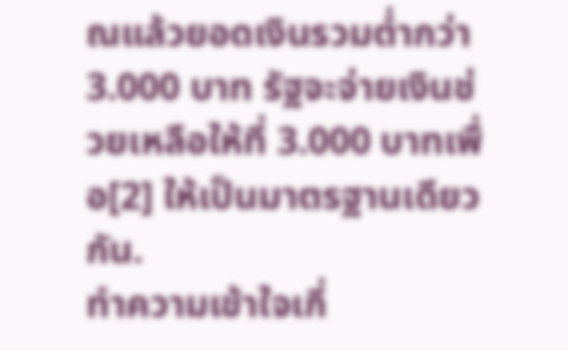ณแล้วยอดเงินรวมต่ำกว่า 3.000 บาท รัฐจะจ่ายเงินช่วยเหลือให้ที่ 3.000 บาทเพื่อ[2] ให้เป็นมาตรฐานเดียวกัน.
ทำความเข้าใจเกี่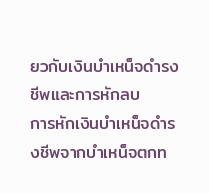ยวกับเงินบำเหน็จดำรงชีพและการหักลบ
การหักเงินบำเหน็จดำรงชีพจากบำเหน็จตกท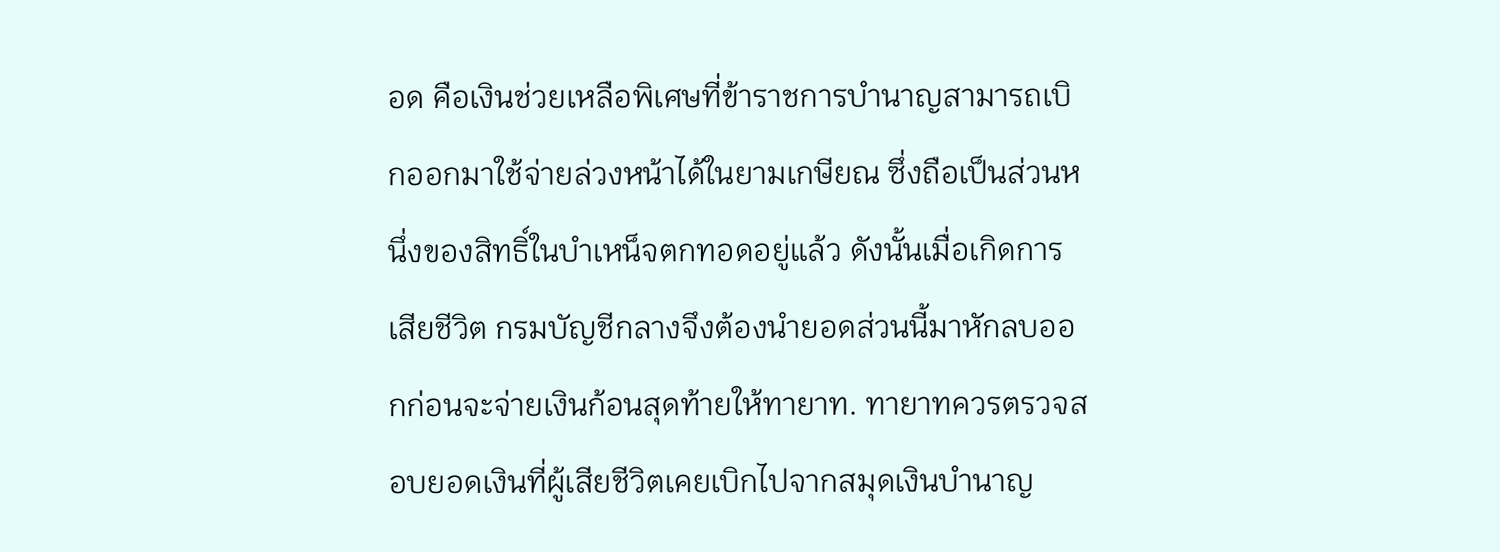อด คือเงินช่วยเหลือพิเศษที่ข้าราชการบำนาญสามารถเบิกออกมาใช้จ่ายล่วงหน้าได้ในยามเกษียณ ซึ่งถือเป็นส่วนหนึ่งของสิทธิ์ในบำเหน็จตกทอดอยู่แล้ว ดังนั้นเมื่อเกิดการเสียชีวิต กรมบัญชีกลางจึงต้องนำยอดส่วนนี้มาหักลบออกก่อนจะจ่ายเงินก้อนสุดท้ายให้ทายาท. ทายาทควรตรวจสอบยอดเงินที่ผู้เสียชีวิตเคยเบิกไปจากสมุดเงินบำนาญ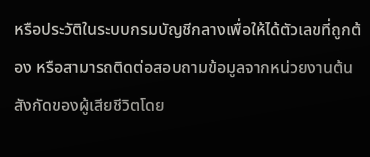หรือประวัติในระบบกรมบัญชีกลางเพื่อให้ได้ตัวเลขที่ถูกต้อง หรือสามารถติดต่อสอบถามข้อมูลจากหน่วยงานต้นสังกัดของผู้เสียชีวิตโดย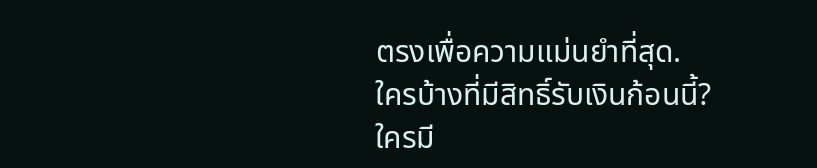ตรงเพื่อความแม่นยำที่สุด.
ใครบ้างที่มีสิทธิ์รับเงินก้อนนี้?
ใครมี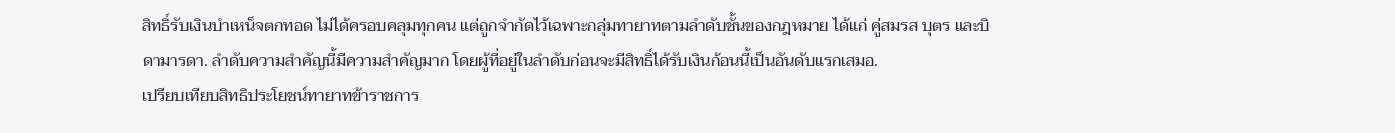สิทธิ์รับเงินบำเหน็จตกทอด ไม่ได้ครอบคลุมทุกคน แต่ถูกจำกัดไว้เฉพาะกลุ่มทายาทตามลำดับชั้นของกฎหมาย ได้แก่ คู่สมรส บุตร และบิดามารดา. ลำดับความสำคัญนี้มีความสำคัญมาก โดยผู้ที่อยู่ในลำดับก่อนจะมีสิทธิ์ได้รับเงินก้อนนี้เป็นอันดับแรกเสมอ.
เปรียบเทียบสิทธิประโยชน์ทายาทข้าราชการ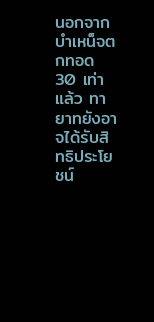นอกจากบำเหน็จตกทอด 30 เท่าแล้ว ทายาทยังอาจได้รับสิทธิประโยชน์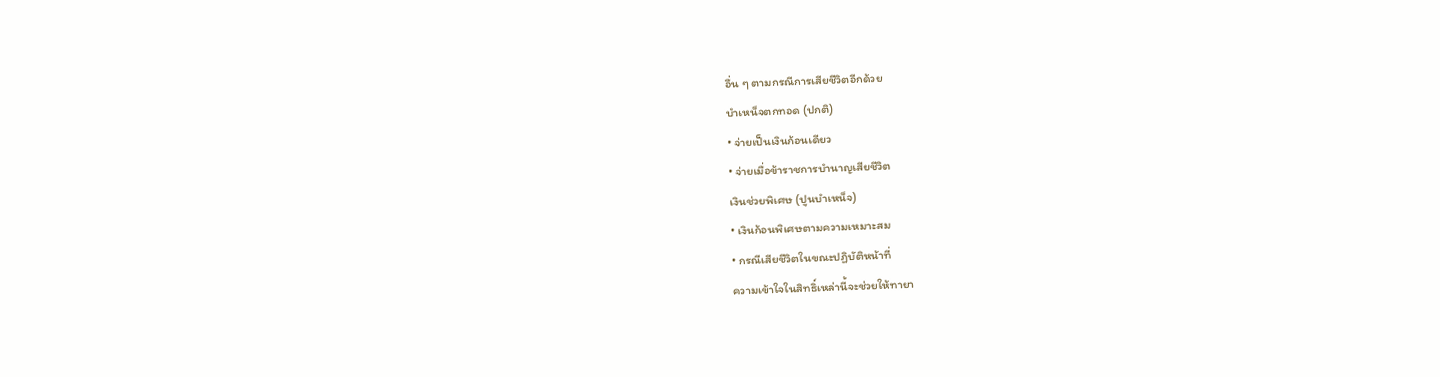อื่น ๆ ตามกรณีการเสียชีวิตอีกด้วย
บำเหน็จตกทอด (ปกติ)
• จ่ายเป็นเงินก้อนเดียว
• จ่ายเมื่อข้าราชการบำนาญเสียชีวิต
เงินช่วยพิเศษ (ปูนบำเหน็จ)
• เงินก้อนพิเศษตามความเหมาะสม
• กรณีเสียชีวิตในขณะปฏิบัติหน้าที่
ความเข้าใจในสิทธิ์เหล่านี้จะช่วยให้ทายา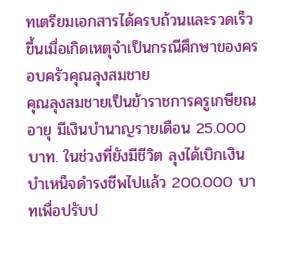ทเตรียมเอกสารได้ครบถ้วนและรวดเร็วขึ้นเมื่อเกิดเหตุจำเป็นกรณีศึกษาของครอบครัวคุณลุงสมชาย
คุณลุงสมชายเป็นข้าราชการครูเกษียณอายุ มีเงินบำนาญรายเดือน 25.000 บาท. ในช่วงที่ยังมีชีวิต ลุงได้เบิกเงินบำเหน็จดำรงชีพไปแล้ว 200.000 บาทเพื่อปรับป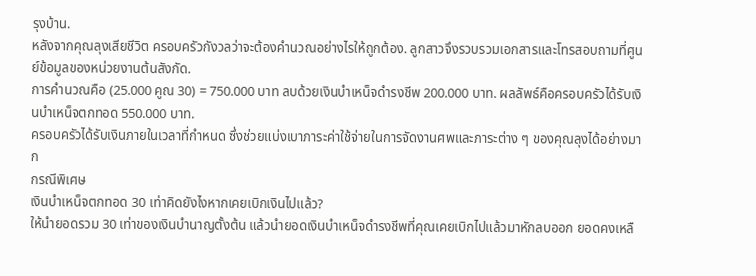รุงบ้าน.
หลังจากคุณลุงเสียชีวิต ครอบครัวกังวลว่าจะต้องคำนวณอย่างไรให้ถูกต้อง. ลูกสาวจึงรวบรวมเอกสารและโทรสอบถามที่ศูนย์ข้อมูลของหน่วยงานต้นสังกัด.
การคำนวณคือ (25.000 คูณ 30) = 750.000 บาท ลบด้วยเงินบำเหน็จดำรงชีพ 200.000 บาท. ผลลัพธ์คือครอบครัวได้รับเงินบำเหน็จตกทอด 550.000 บาท.
ครอบครัวได้รับเงินภายในเวลาที่กำหนด ซึ่งช่วยแบ่งเบาภาระค่าใช้จ่ายในการจัดงานศพและภาระต่าง ๆ ของคุณลุงได้อย่างมาก
กรณีพิเศษ
เงินบำเหน็จตกทอด 30 เท่าคิดยังไงหากเคยเบิกเงินไปแล้ว?
ให้นำยอดรวม 30 เท่าของเงินบำนาญตั้งต้น แล้วนำยอดเงินบำเหน็จดำรงชีพที่คุณเคยเบิกไปแล้วมาหักลบออก ยอดคงเหลื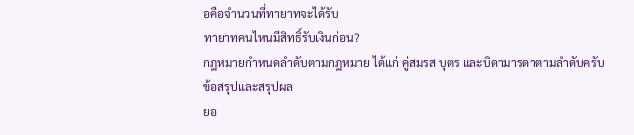อคือจำนวนที่ทายาทจะได้รับ
ทายาทคนไหนมีสิทธิ์รับเงินก่อน?
กฎหมายกำหนดลำดับตามกฎหมาย ได้แก่ คู่สมรส บุตร และบิดามารดาตามลำดับครับ
ข้อสรุปและสรุปผล
ยอ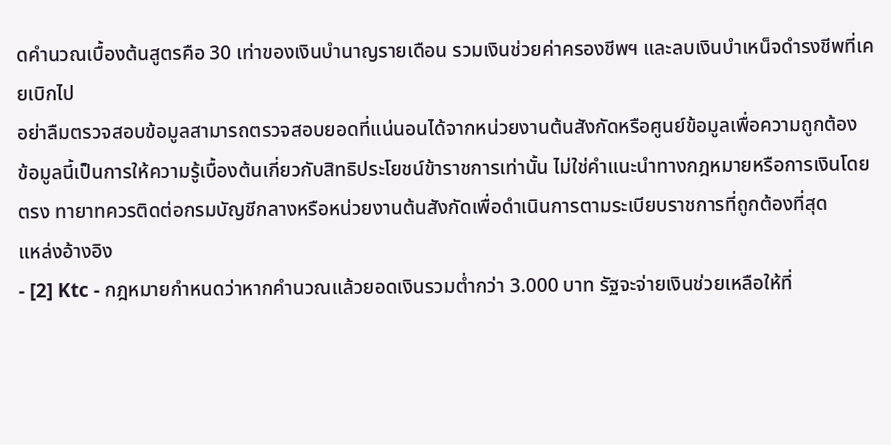ดคำนวณเบื้องต้นสูตรคือ 30 เท่าของเงินบำนาญรายเดือน รวมเงินช่วยค่าครองชีพฯ และลบเงินบำเหน็จดำรงชีพที่เคยเบิกไป
อย่าลืมตรวจสอบข้อมูลสามารถตรวจสอบยอดที่แน่นอนได้จากหน่วยงานต้นสังกัดหรือศูนย์ข้อมูลเพื่อความถูกต้อง
ข้อมูลนี้เป็นการให้ความรู้เบื้องต้นเกี่ยวกับสิทธิประโยชน์ข้าราชการเท่านั้น ไม่ใช่คำแนะนำทางกฎหมายหรือการเงินโดยตรง ทายาทควรติดต่อกรมบัญชีกลางหรือหน่วยงานต้นสังกัดเพื่อดำเนินการตามระเบียบราชการที่ถูกต้องที่สุด
แหล่งอ้างอิง
- [2] Ktc - กฎหมายกำหนดว่าหากคำนวณแล้วยอดเงินรวมต่ำกว่า 3.000 บาท รัฐจะจ่ายเงินช่วยเหลือให้ที่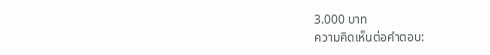3.000 บาท
ความคิดเห็นต่อคำตอบ: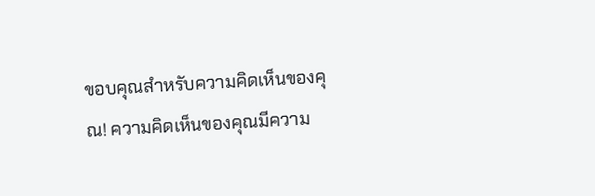ขอบคุณสำหรับความคิดเห็นของคุณ! ความคิดเห็นของคุณมีความ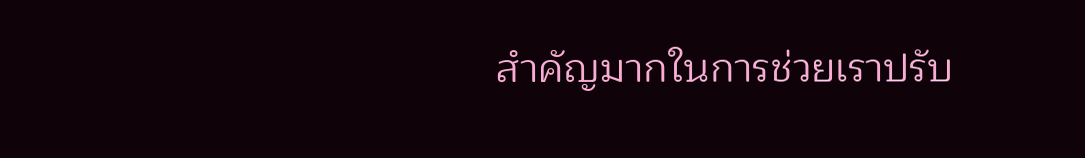สำคัญมากในการช่วยเราปรับ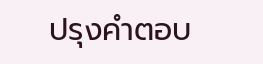ปรุงคำตอบ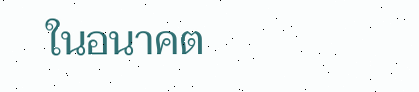ในอนาคต